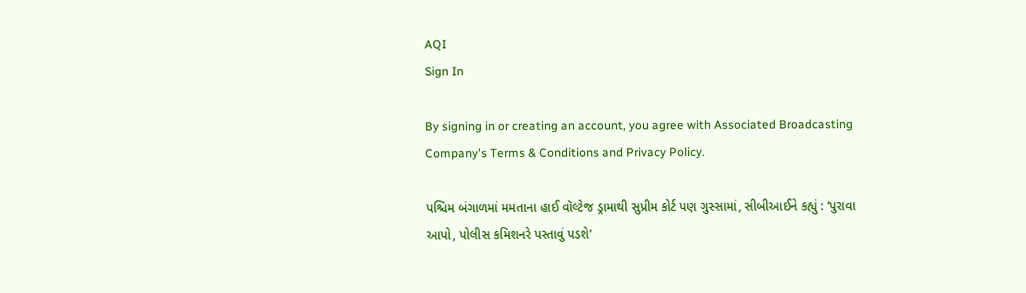AQI
Sign In

By signing in or creating an account, you agree with Associated Broadcasting Company's Terms & Conditions and Privacy Policy.

પશ્ચિમ બંગાળમાં મમતાના હાઈ વૉલ્ટેજ ડ્રામાથી સુપ્રીમ કોર્ટ પણ ગુસ્સામાં, સીબીઆઈને કહ્યું : ‘પુરાવા આપો, પોલીસ કમિશનરે પસ્તાવું પડશે’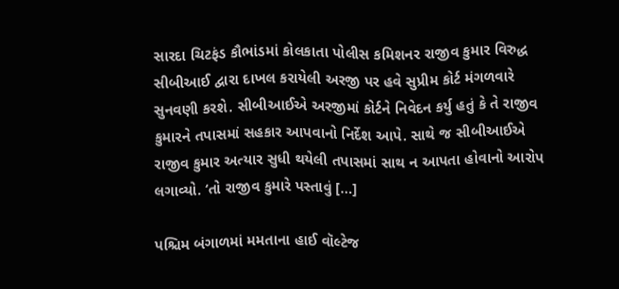સારદા ચિટફંડ કૌભાંડમાં કોલકાતા પોલીસ કમિશનર રાજીવ કુમાર વિરુદ્ધ સીબીઆઈ દ્વારા દાખલ કરાયેલી અરજી પર હવે સુપ્રીમ કોર્ટ મંગળવારે સુનવણી કરશે. સીબીઆઈએ અરજીમાં કોર્ટને નિવેદન કર્યુ હતું કે તે રાજીવ કુમારને તપાસમાં સહકાર આપવાનો નિર્દેશ આપે. સાથે જ સીબીઆઈએ રાજીવ કુમાર અત્યાર સુધી થયેલી તપાસમાં સાથ ન આપતા હોવાનો આરોપ લગાવ્યો. ‘તો રાજીવ કુમારે પસ્તાવું […]

પશ્ચિમ બંગાળમાં મમતાના હાઈ વૉલ્ટેજ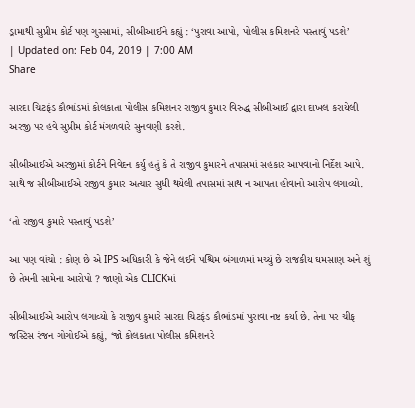ડ્રામાથી સુપ્રીમ કોર્ટ પણ ગુસ્સામાં, સીબીઆઈને કહ્યું : ‘પુરાવા આપો, પોલીસ કમિશનરે પસ્તાવું પડશે’
| Updated on: Feb 04, 2019 | 7:00 AM
Share

સારદા ચિટફંડ કૌભાંડમાં કોલકાતા પોલીસ કમિશનર રાજીવ કુમાર વિરુદ્ધ સીબીઆઈ દ્વારા દાખલ કરાયેલી અરજી પર હવે સુપ્રીમ કોર્ટ મંગળવારે સુનવણી કરશે.

સીબીઆઈએ અરજીમાં કોર્ટને નિવેદન કર્યુ હતું કે તે રાજીવ કુમારને તપાસમાં સહકાર આપવાનો નિર્દેશ આપે. સાથે જ સીબીઆઈએ રાજીવ કુમાર અત્યાર સુધી થયેલી તપાસમાં સાથ ન આપતા હોવાનો આરોપ લગાવ્યો.

‘તો રાજીવ કુમારે પસ્તાવું પડશે’

આ પણ વાંચો : કોણ છે એ IPS અધિકારી કે જેને લઈને પશ્ચિમ બંગાળમાં મચ્યું છે રાજકીય ઘમસાણ અને શું છે તેમની સામેના આરોપો ? જાણો એક CLICKમાં

સીબીઆઈએ આરોપ લગાવ્યો કે રાજીવ કુમારે સારદા ચિટફંડ કૌભાંડમાં પુરાવા નષ્ટ કર્યા છે. તેના પર ચીફ જસ્ટિસ રંજન ગોગોઈએ કહ્યું, ‘જો કોલકાતા પોલીસ કમિશનરે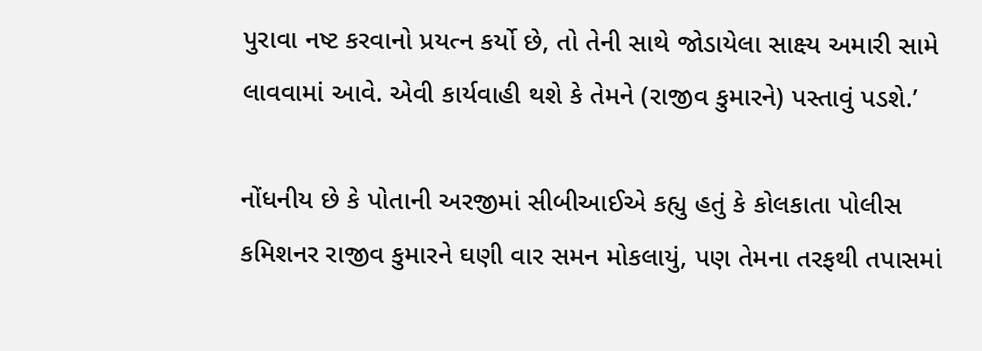પુરાવા નષ્ટ કરવાનો પ્રયત્ન કર્યો છે, તો તેની સાથે જોડાયેલા સાક્ષ્ય અમારી સામે લાવવામાં આવે. એવી કાર્યવાહી થશે કે તેમને (રાજીવ કુમારને) પસ્તાવું પડશે.’

નોંધનીય છે કે પોતાની અરજીમાં સીબીઆઈએ કહ્યુ હતું કે કોલકાતા પોલીસ કમિશનર રાજીવ કુમારને ઘણી વાર સમન મોકલાયું, પણ તેમના તરફથી તપાસમાં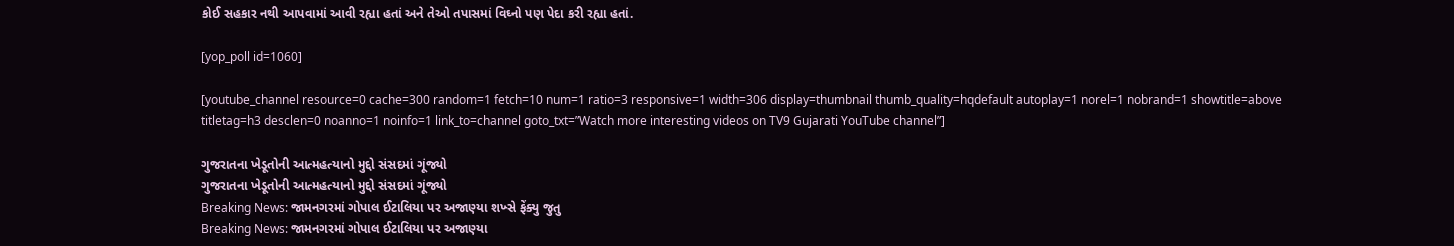કોઈ સહકાર નથી આપવામાં આવી રહ્યા હતાં અને તેઓ તપાસમાં વિઘ્નો પણ પેદા કરી રહ્યા હતાં.

[yop_poll id=1060]

[youtube_channel resource=0 cache=300 random=1 fetch=10 num=1 ratio=3 responsive=1 width=306 display=thumbnail thumb_quality=hqdefault autoplay=1 norel=1 nobrand=1 showtitle=above titletag=h3 desclen=0 noanno=1 noinfo=1 link_to=channel goto_txt=”Watch more interesting videos on TV9 Gujarati YouTube channel”]

ગુજરાતના ખેડૂતોની આત્મહત્યાનો મુદ્દો સંસદમાં ગૂંજ્યો
ગુજરાતના ખેડૂતોની આત્મહત્યાનો મુદ્દો સંસદમાં ગૂંજ્યો
Breaking News: જામનગરમાં ગોપાલ ઈટાલિયા પર અજાણ્યા શખ્સે ફેંક્યુ જુતુ
Breaking News: જામનગરમાં ગોપાલ ઈટાલિયા પર અજાણ્યા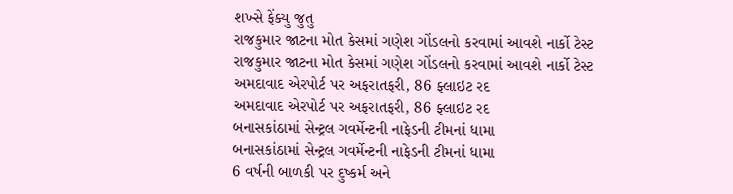શખ્સે ફેંક્યુ જુતુ
રાજકુમાર જાટના મોત કેસમાં ગણેશ ગોંડલનો કરવામાં આવશે નાર્કો ટેસ્ટ
રાજકુમાર જાટના મોત કેસમાં ગણેશ ગોંડલનો કરવામાં આવશે નાર્કો ટેસ્ટ
અમદાવાદ એરપોર્ટ પર અફરાતફરી, 86 ફ્લાઇટ રદ
અમદાવાદ એરપોર્ટ પર અફરાતફરી, 86 ફ્લાઇટ રદ
બનાસકાંઠામાં સેન્ટ્રલ ગવર્મેન્ટની નાફેડની ટીમનાં ધામા
બનાસકાંઠામાં સેન્ટ્રલ ગવર્મેન્ટની નાફેડની ટીમનાં ધામા
6 વર્ષની બાળકી પર દુષ્કર્મ અને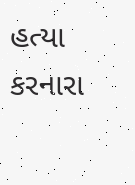હત્યા કરનારા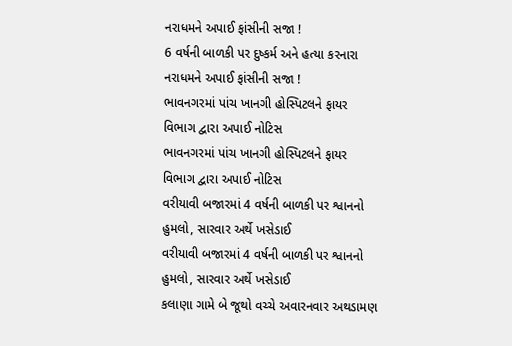નરાધમને અપાઈ ફાંસીની સજા !
6 વર્ષની બાળકી પર દુષ્કર્મ અને હત્યા કરનારા નરાધમને અપાઈ ફાંસીની સજા !
ભાવનગરમાં પાંચ ખાનગી હોસ્પિટલને ફાયર વિભાગ દ્વારા અપાઈ નોટિસ
ભાવનગરમાં પાંચ ખાનગી હોસ્પિટલને ફાયર વિભાગ દ્વારા અપાઈ નોટિસ
વરીયાવી બજારમાં 4 વર્ષની બાળકી પર શ્વાનનો હુમલો, સારવાર અર્થે ખસેડાઈ
વરીયાવી બજારમાં 4 વર્ષની બાળકી પર શ્વાનનો હુમલો, સારવાર અર્થે ખસેડાઈ
કલાણા ગામે બે જૂથો વચ્ચે અવારનવાર અથડામણ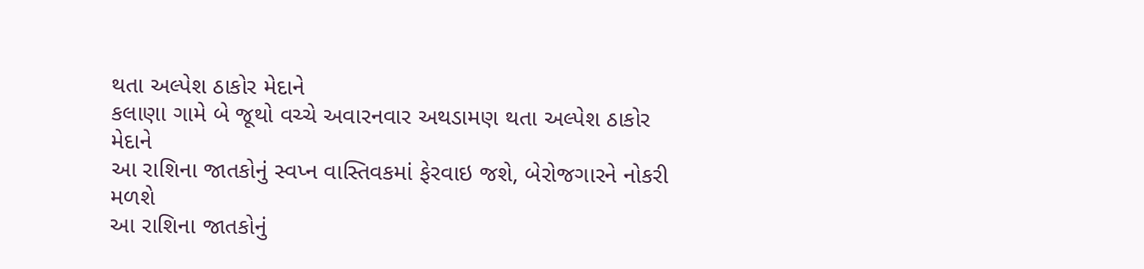થતા અલ્પેશ ઠાકોર મેદાને
કલાણા ગામે બે જૂથો વચ્ચે અવારનવાર અથડામણ થતા અલ્પેશ ઠાકોર મેદાને
આ રાશિના જાતકોનું સ્વપ્ન વાસ્તિવકમાં ફેરવાઇ જશે, બેરોજગારને નોકરી મળશે
આ રાશિના જાતકોનું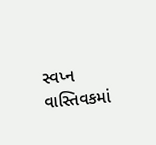સ્વપ્ન વાસ્તિવકમાં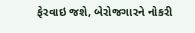ફેરવાઇ જશે, બેરોજગારને નોકરી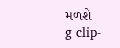મળશે
g clip-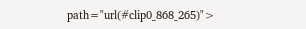path="url(#clip0_868_265)">